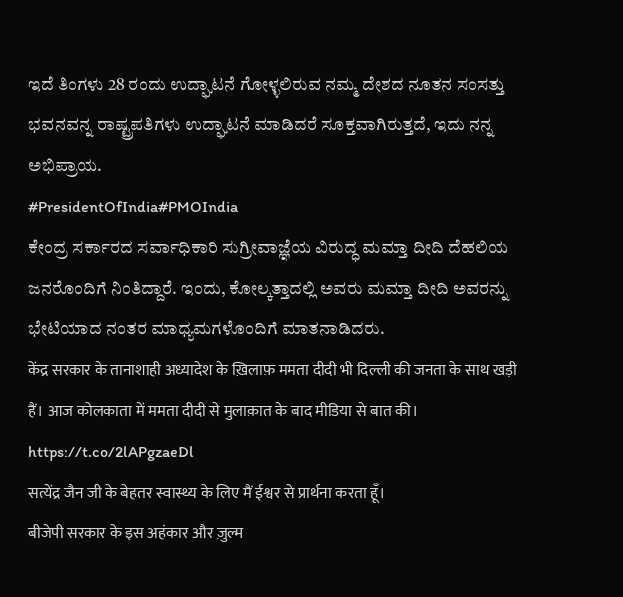ಇದೆ ತಿಂಗಳು 28 ರಂದು ಉದ್ಘಾಟನೆ ಗೋಳ್ಳಲಿರುವ ನಮ್ಮ ದೇಶದ ನೂತನ ಸಂಸತ್ತು ಭವನವನ್ನ ರಾಷ್ಟ್ರಪತಿಗಳು ಉದ್ಘಾಟನೆ ಮಾಡಿದರೆ ಸೂಕ್ತವಾಗಿರುತ್ತದೆ, ಇದು ನನ್ನ ಅಭಿಪ್ರಾಯ.
#PresidentOfIndia#PMOIndia
ಕೇಂದ್ರ ಸರ್ಕಾರದ ಸರ್ವಾಧಿಕಾರಿ ಸುಗ್ರೀವಾಜ್ಞೆಯ ವಿರುದ್ಧ ಮಮ್ತಾ ದೀದಿ ದೆಹಲಿಯ ಜನರೊಂದಿಗೆ ನಿಂತಿದ್ದಾರೆ. ಇಂದು, ಕೋಲ್ಕತ್ತಾದಲ್ಲಿ ಅವರು ಮಮ್ತಾ ದೀದಿ ಅವರನ್ನು ಭೇಟಿಯಾದ ನಂತರ ಮಾಧ್ಯಮಗಳೊಂದಿಗೆ ಮಾತನಾಡಿದರು.
केंद्र सरकार के तानाशाही अध्यादेश के ख़िलाफ़ ममता दीदी भी दिल्ली की जनता के साथ खड़ी हैं। आज कोलकाता में ममता दीदी से मुलाक़ात के बाद मीडिया से बात की। https://t.co/2lAPgzaeDl
सत्येंद्र जैन जी के बेहतर स्वास्थ्य के लिए मैं ईश्वर से प्रार्थना करता हूँ।
बीजेपी सरकार के इस अहंकार और ज़ुल्म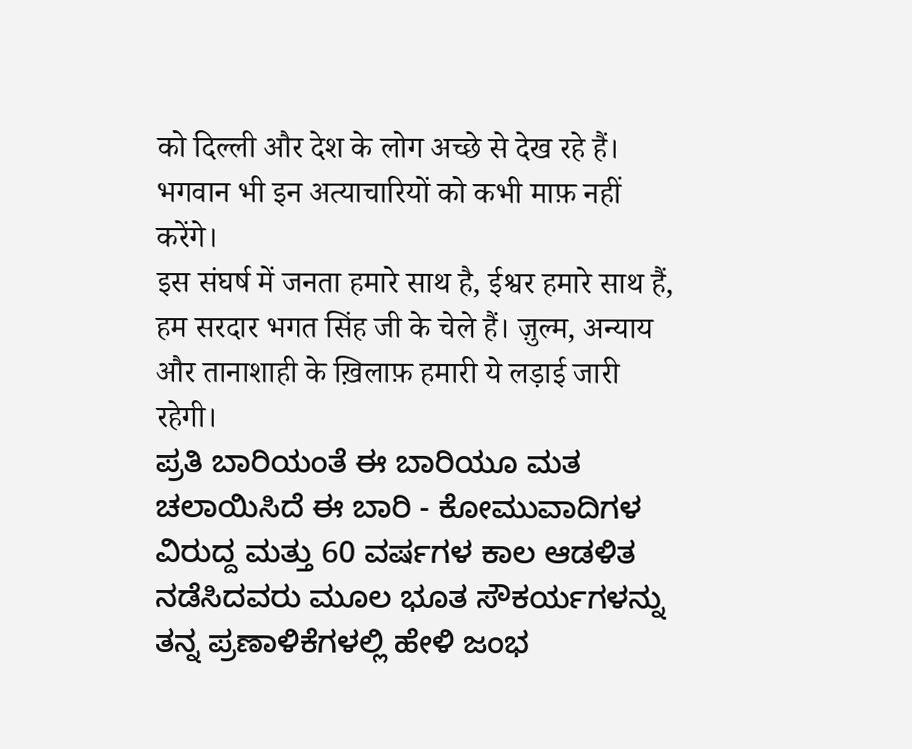को दिल्ली और देश के लोग अच्छे से देख रहे हैं। भगवान भी इन अत्याचारियों को कभी माफ़ नहीं करेंगे।
इस संघर्ष में जनता हमारे साथ है, ईश्वर हमारे साथ हैं, हम सरदार भगत सिंह जी के चेले हैं। ज़ुल्म, अन्याय और तानाशाही के ख़िलाफ़ हमारी ये लड़ाई जारी रहेगी।
ಪ್ರತಿ ಬಾರಿಯಂತೆ ಈ ಬಾರಿಯೂ ಮತ ಚಲಾಯಿಸಿದೆ ಈ ಬಾರಿ - ಕೋಮುವಾದಿಗಳ ವಿರುದ್ದ ಮತ್ತು 60 ವರ್ಷಗಳ ಕಾಲ ಆಡಳಿತ ನಡೆಸಿದವರು ಮೂಲ ಭೂತ ಸೌಕರ್ಯಗಳನ್ನು ತನ್ನ ಪ್ರಣಾಳಿಕೆಗಳಲ್ಲಿ ಹೇಳಿ ಜಂಭ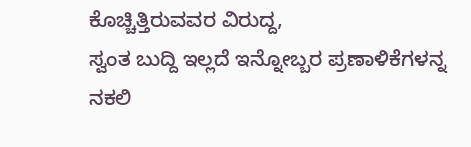ಕೊಚ್ಚಿತ್ತಿರುವವರ ವಿರುದ್ದ,
ಸ್ವಂತ ಬುದ್ದಿ ಇಲ್ಲದೆ ಇನ್ನೋಬ್ಬರ ಪ್ರಣಾಳಿಕೆಗಳನ್ನ ನಕಲಿ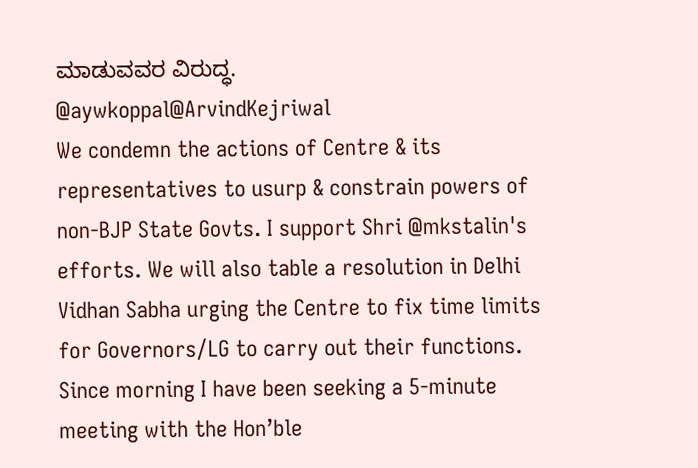ಮಾಡುವವರ ವಿರುದ್ಧ.
@aywkoppal@ArvindKejriwal
We condemn the actions of Centre & its representatives to usurp & constrain powers of non-BJP State Govts. I support Shri @mkstalin's efforts. We will also table a resolution in Delhi Vidhan Sabha urging the Centre to fix time limits for Governors/LG to carry out their functions.
Since morning I have been seeking a 5-minute meeting with the Hon’ble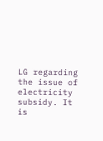LG regarding the issue of electricity subsidy. It is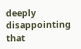deeply disappointing that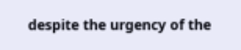despite the urgency of the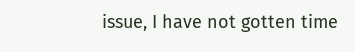issue, I have not gotten time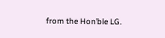from the Hon’ble LG.